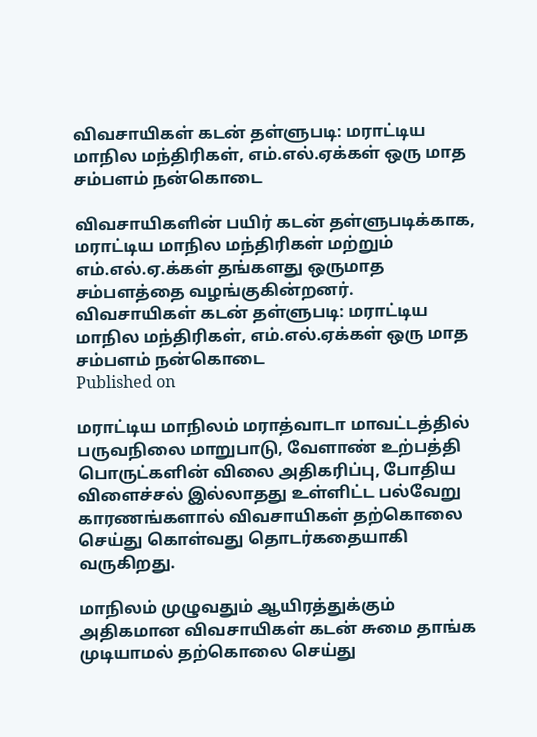விவசாயிகள் கடன் தள்ளுபடி: மராட்டிய மாநில மந்திரிகள், எம்.எல்.ஏக்கள் ஒரு மாத சம்பளம் நன்கொடை

விவசாயிகளின் பயிர் கடன் தள்ளுபடிக்காக, மராட்டிய மாநில மந்திரிகள் மற்றும் எம்.எல்.ஏ.க்கள் தங்களது ஒருமாத சம்பளத்தை வழங்குகின்றனர்.
விவசாயிகள் கடன் தள்ளுபடி: மராட்டிய மாநில மந்திரிகள், எம்.எல்.ஏக்கள் ஒரு மாத சம்பளம் நன்கொடை
Published on

மராட்டிய மாநிலம் மராத்வாடா மாவட்டத்தில் பருவநிலை மாறுபாடு, வேளாண் உற்பத்தி பொருட்களின் விலை அதிகரிப்பு, போதிய விளைச்சல் இல்லாதது உள்ளிட்ட பல்வேறு காரணங்களால் விவசாயிகள் தற்கொலை செய்து கொள்வது தொடர்கதையாகி வருகிறது.

மாநிலம் முழுவதும் ஆயிரத்துக்கும் அதிகமான விவசாயிகள் கடன் சுமை தாங்க முடியாமல் தற்கொலை செய்து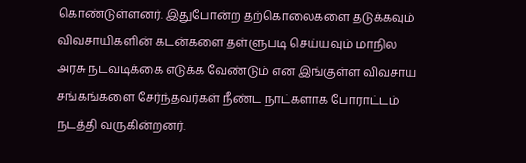கொண்டுள்ளனர். இதுபோன்ற தற்கொலைகளை தடுக்கவும் விவசாயிகளின் கடன்களை தள்ளுபடி செய்யவும் மாநில அரசு நடவடிக்கை எடுக்க வேண்டும் என இங்குள்ள விவசாய சங்கங்களை சேர்ந்தவர்கள் நீண்ட நாட்களாக போராட்டம் நடத்தி வருகின்றனர்.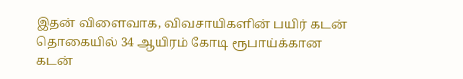இதன் விளைவாக, விவசாயிகளின் பயிர் கடன் தொகையில் 34 ஆயிரம் கோடி ரூபாய்க்கான கடன்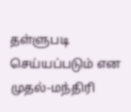தள்ளுபடி செய்யப்படும் என முதல்-மந்திரி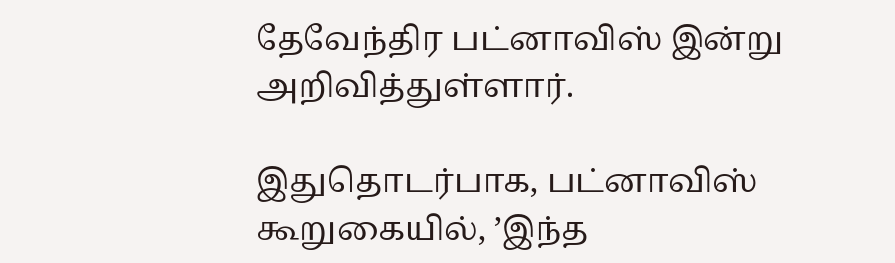தேவேந்திர பட்னாவிஸ் இன்று அறிவித்துள்ளார்.

இதுதொடர்பாக, பட்னாவிஸ் கூறுகையில், ’இந்த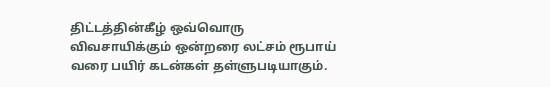திட்டத்தின்கீழ் ஒவ்வொரு விவசாயிக்கும் ஒன்றரை லட்சம் ரூபாய் வரை பயிர் கடன்கள் தள்ளுபடியாகும்.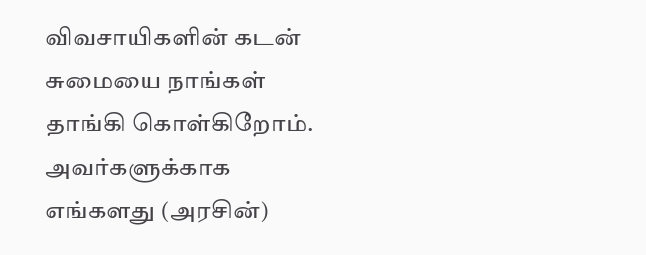விவசாயிகளின் கடன் சுமையை நாங்கள் தாங்கி கொள்கிறோம். அவர்களுக்காக எங்களது (அரசின்)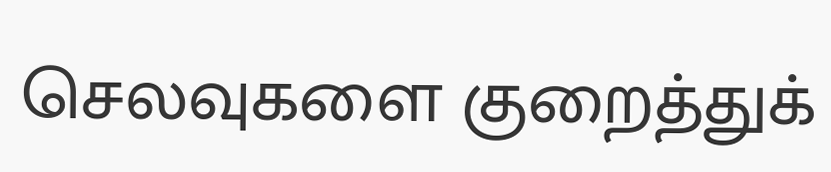செலவுகளை குறைத்துக்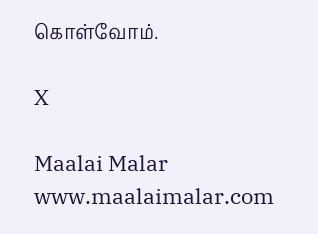கொள்வோம்.

X

Maalai Malar
www.maalaimalar.com